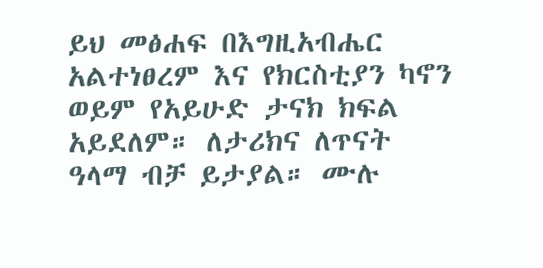ይህ መፅሐፍ በእግዚአብሔር አልተነፀረም እና የክርስቲያን ካኖን ወይም የአይሁድ ታናክ ክፍል አይደለም። ለታሪክና ለጥናት ዓላማ ብቻ ይታያል። ሙሉ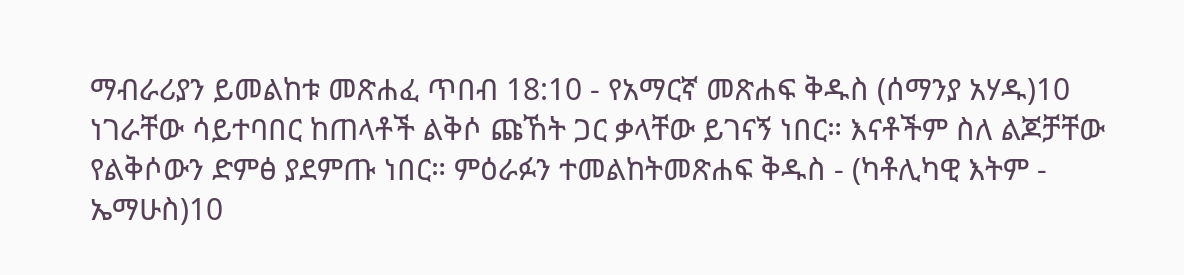ማብራሪያን ይመልከቱ መጽሐፈ ጥበብ 18:10 - የአማርኛ መጽሐፍ ቅዱስ (ሰማንያ አሃዱ)10 ነገራቸው ሳይተባበር ከጠላቶች ልቅሶ ጩኸት ጋር ቃላቸው ይገናኝ ነበር። እናቶችም ስለ ልጆቻቸው የልቅሶውን ድምፅ ያደምጡ ነበር። ምዕራፉን ተመልከትመጽሐፍ ቅዱስ - (ካቶሊካዊ እትም - ኤማሁስ)10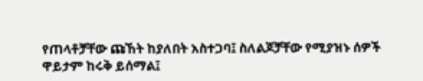የጠላቶቻቸው ጩኸት ከያለበት አስተጋባ፤ ስለልጆቻቸው የሚያዝኑ ሰዎች ዋይታም ከሩቅ ይሰማል፤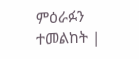ምዕራፉን ተመልከት |